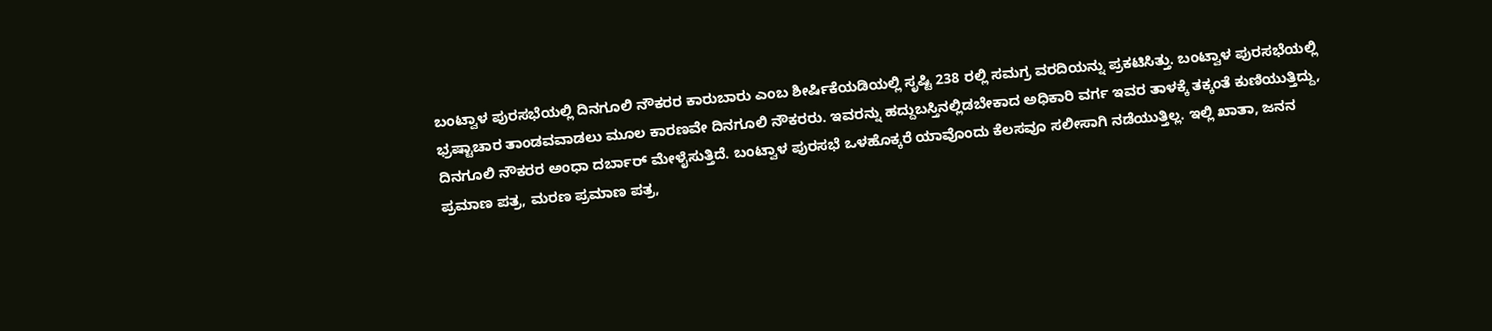ಬಂಟ್ವಾಳ ಪುರಸಭೆಯಲ್ಲಿ ದಿನಗೂಲಿ ನೌಕರರ ಕಾರುಬಾರು ಎಂಬ ಶೀರ್ಷಿಕೆಯಡಿಯಲ್ಲಿ ಸೃಷ್ಟಿ 238 ರಲ್ಲಿ ಸಮಗ್ರ ವರದಿಯನ್ನು ಪ್ರಕಟಿಸಿತ್ತು. ಬಂಟ್ವಾಳ ಪುರಸಭೆಯಲ್ಲಿ ಭ್ರಷ್ಟಾಚಾರ ತಾಂಡವವಾಡಲು ಮೂಲ ಕಾರಣವೇ ದಿನಗೂಲಿ ನೌಕರರು. ಇವರನ್ನು ಹದ್ದುಬಸ್ತಿನಲ್ಲಿಡಬೇಕಾದ ಅಧಿಕಾರಿ ವರ್ಗ ಇವರ ತಾಳಕ್ಕೆ ತಕ್ಕಂತೆ ಕುಣಿಯುತ್ತಿದ್ದು, ದಿನಗೂಲಿ ನೌಕರರ ಅಂಧಾ ದರ್ಬಾರ್ ಮೇಳೈಸುತ್ತಿದೆ. ಬಂಟ್ವಾಳ ಪುರಸಭೆ ಒಳಹೊಕ್ಕರೆ ಯಾವೊಂದು ಕೆಲಸವೂ ಸಲೀಸಾಗಿ ನಡೆಯುತ್ತಿಲ್ಲ. ಇಲ್ಲಿ ಖಾತಾ, ಜನನ ಪ್ರಮಾಣ ಪತ್ರ, ಮರಣ ಪ್ರಮಾಣ ಪತ್ರ,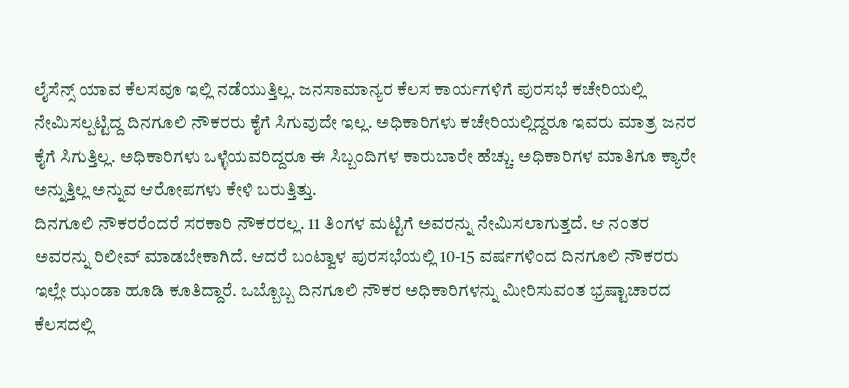ಲೈಸೆನ್ಸ್ ಯಾವ ಕೆಲಸವೂ ಇಲ್ಲಿ ನಡೆಯುತ್ತಿಲ್ಲ. ಜನಸಾಮಾನ್ಯರ ಕೆಲಸ ಕಾರ್ಯಗಳಿಗೆ ಪುರಸಭೆ ಕಚೇರಿಯಲ್ಲಿ ನೇಮಿಸಲ್ಪಟ್ಟಿದ್ದ ದಿನಗೂಲಿ ನೌಕರರು ಕೈಗೆ ಸಿಗುವುದೇ ಇಲ್ಲ. ಅಧಿಕಾರಿಗಳು ಕಚೇರಿಯಲ್ಲಿದ್ದರೂ ಇವರು ಮಾತ್ರ ಜನರ ಕೈಗೆ ಸಿಗುತ್ತಿಲ್ಲ. ಅಧಿಕಾರಿಗಳು ಒಳ್ಳೆಯವರಿದ್ದರೂ ಈ ಸಿಬ್ಬಂದಿಗಳ ಕಾರುಬಾರೇ ಹೆಚ್ಚು. ಅಧಿಕಾರಿಗಳ ಮಾತಿಗೂ ಕ್ಯಾರೇ ಅನ್ನುತ್ತಿಲ್ಲ ಅನ್ನುವ ಆರೋಪಗಳು ಕೇಳಿ ಬರುತ್ತಿತ್ತು.
ದಿನಗೂಲಿ ನೌಕರರೆಂದರೆ ಸರಕಾರಿ ನೌಕರರಲ್ಲ. 11 ತಿಂಗಳ ಮಟ್ಟಿಗೆ ಅವರನ್ನು ನೇಮಿಸಲಾಗುತ್ತದೆ. ಆ ನಂತರ ಅವರನ್ನು ರಿಲೀವ್ ಮಾಡಬೇಕಾಗಿದೆ. ಆದರೆ ಬಂಟ್ವಾಳ ಪುರಸಭೆಯಲ್ಲಿ 10-15 ವರ್ಷಗಳಿಂದ ದಿನಗೂಲಿ ನೌಕರರು ಇಲ್ಲೇ ಝಂಡಾ ಹೂಡಿ ಕೂತಿದ್ದಾರೆ. ಒಬ್ಬೊಬ್ಬ ದಿನಗೂಲಿ ನೌಕರ ಅಧಿಕಾರಿಗಳನ್ನು ಮೀರಿಸುವಂತ ಭ್ರಷ್ಟಾಚಾರದ ಕೆಲಸದಲ್ಲಿ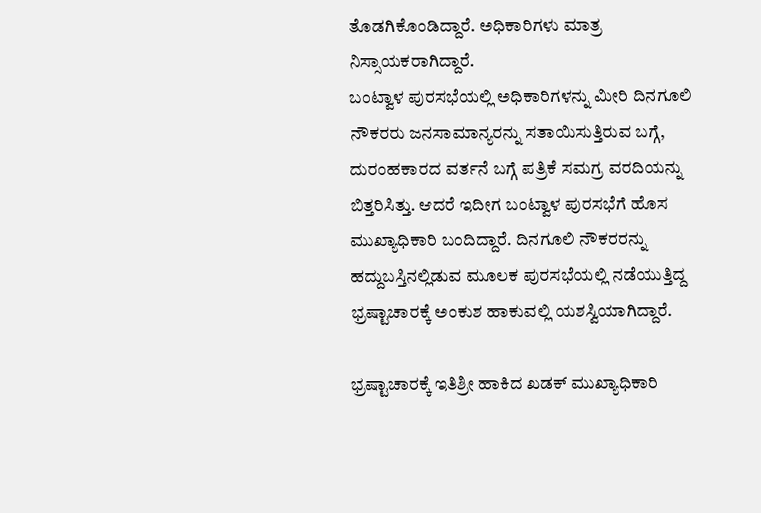ತೊಡಗಿಕೊಂಡಿದ್ದಾರೆ. ಅಧಿಕಾರಿಗಳು ಮಾತ್ರ ನಿಸ್ಸಾಯಕರಾಗಿದ್ದಾರೆ.
ಬಂಟ್ವಾಳ ಪುರಸಭೆಯಲ್ಲಿ ಅಧಿಕಾರಿಗಳನ್ನು ಮೀರಿ ದಿನಗೂಲಿ ನೌಕರರು ಜನಸಾಮಾನ್ಯರನ್ನು ಸತಾಯಿಸುತ್ತಿರುವ ಬಗ್ಗೆ, ದುರಂಹಕಾರದ ವರ್ತನೆ ಬಗ್ಗೆ ಪತ್ರಿಕೆ ಸಮಗ್ರ ವರದಿಯನ್ನು ಬಿತ್ತರಿಸಿತ್ತು. ಆದರೆ ಇದೀಗ ಬಂಟ್ವಾಳ ಪುರಸಭೆಗೆ ಹೊಸ ಮುಖ್ಯಾಧಿಕಾರಿ ಬಂದಿದ್ದಾರೆ. ದಿನಗೂಲಿ ನೌಕರರನ್ನು ಹದ್ದುಬಸ್ತಿನಲ್ಲಿಡುವ ಮೂಲಕ ಪುರಸಭೆಯಲ್ಲಿ ನಡೆಯುತ್ತಿದ್ದ ಭ್ರಷ್ಟಾಚಾರಕ್ಕೆ ಅಂಕುಶ ಹಾಕುವಲ್ಲಿ ಯಶಸ್ವಿಯಾಗಿದ್ದಾರೆ.

ಭ್ರಷ್ಟಾಚಾರಕ್ಕೆ ಇತಿಶ್ರೀ ಹಾಕಿದ ಖಡಕ್ ಮುಖ್ಯಾಧಿಕಾರಿ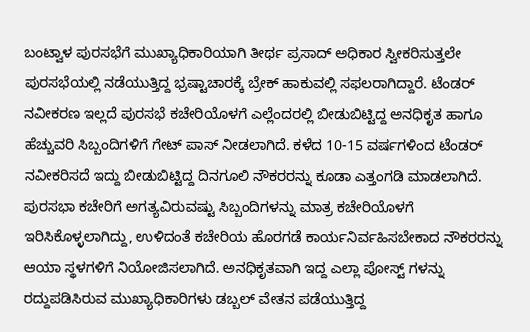ಬಂಟ್ವಾಳ ಪುರಸಭೆಗೆ ಮುಖ್ಯಾಧಿಕಾರಿಯಾಗಿ ತೀರ್ಥ ಪ್ರಸಾದ್ ಅಧಿಕಾರ ಸ್ವೀಕರಿಸುತ್ತಲೇ ಪುರಸಭೆಯಲ್ಲಿ ನಡೆಯುತ್ತಿದ್ದ ಭ್ರಷ್ಟಾಚಾರಕ್ಕೆ ಬ್ರೇಕ್ ಹಾಕುವಲ್ಲಿ ಸಫಲರಾಗಿದ್ದಾರೆ. ಟೆಂಡರ್ ನವೀಕರಣ ಇಲ್ಲದೆ ಪುರಸಭೆ ಕಚೇರಿಯೊಳಗೆ ಎಲ್ಲೆಂದರಲ್ಲಿ ಬೀಡುಬಿಟ್ಟಿದ್ದ ಅನಧಿಕೃತ ಹಾಗೂ ಹೆಚ್ಚುವರಿ ಸಿಬ್ಬಂದಿಗಳಿಗೆ ಗೇಟ್ ಪಾಸ್ ನೀಡಲಾಗಿದೆ. ಕಳೆದ 10-15 ವರ್ಷಗಳಿಂದ ಟೆಂಡರ್ ನವೀಕರಿಸದೆ ಇದ್ದು ಬೀಡುಬಿಟ್ಟಿದ್ದ ದಿನಗೂಲಿ ನೌಕರರನ್ನು ಕೂಡಾ ಎತ್ತಂಗಡಿ ಮಾಡಲಾಗಿದೆ.
ಪುರಸಭಾ ಕಚೇರಿಗೆ ಅಗತ್ಯವಿರುವಷ್ಟು ಸಿಬ್ಬಂದಿಗಳನ್ನು ಮಾತ್ರ ಕಚೇರಿಯೊಳಗೆ ಇರಿಸಿಕೊಳ್ಳಲಾಗಿದ್ದು, ಉಳಿದಂತೆ ಕಚೇರಿಯ ಹೊರಗಡೆ ಕಾರ್ಯನಿರ್ವಹಿಸಬೇಕಾದ ನೌಕರರನ್ನು ಆಯಾ ಸ್ಥಳಗಳಿಗೆ ನಿಯೋಜಿಸಲಾಗಿದೆ. ಅನಧಿಕೃತವಾಗಿ ಇದ್ದ ಎಲ್ಲಾ ಪೋಸ್ಟ್ ಗಳನ್ನು ರದ್ದುಪಡಿಸಿರುವ ಮುಖ್ಯಾಧಿಕಾರಿಗಳು ಡಬ್ಬಲ್ ವೇತನ ಪಡೆಯುತ್ತಿದ್ದ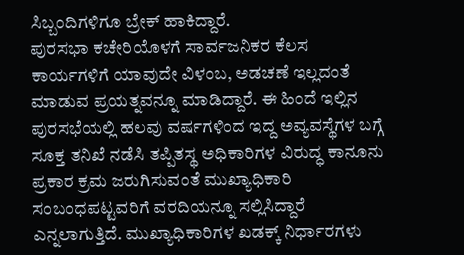ಸಿಬ್ಬಂದಿಗಳಿಗೂ ಬ್ರೇಕ್ ಹಾಕಿದ್ದಾರೆ.
ಪುರಸಭಾ ಕಚೇರಿಯೊಳಗೆ ಸಾರ್ವಜನಿಕರ ಕೆಲಸ ಕಾರ್ಯಗಳಿಗೆ ಯಾವುದೇ ವಿಳಂಬ, ಅಡಚಣೆ ಇಲ್ಲದಂತೆ ಮಾಡುವ ಪ್ರಯತ್ನವನ್ನೂ ಮಾಡಿದ್ದಾರೆ. ಈ ಹಿಂದೆ ಇಲ್ಲಿನ ಪುರಸಭೆಯಲ್ಲಿ ಹಲವು ವರ್ಷಗಳಿಂದ ಇದ್ದ ಅವ್ಯವಸ್ಥೆಗಳ ಬಗ್ಗೆ ಸೂಕ್ತ ತನಿಖೆ ನಡೆಸಿ ತಪ್ಪಿತಸ್ಥ ಅಧಿಕಾರಿಗಳ ವಿರುದ್ಧ ಕಾನೂನು ಪ್ರಕಾರ ಕ್ರಮ ಜರುಗಿಸುವಂತೆ ಮುಖ್ಯಾಧಿಕಾರಿ ಸಂಬಂಧಪಟ್ಟವರಿಗೆ ವರದಿಯನ್ನೂ ಸಲ್ಲಿಸಿದ್ದಾರೆ ಎನ್ನಲಾಗುತ್ತಿದೆ. ಮುಖ್ಯಾಧಿಕಾರಿಗಳ ಖಡಕ್ಕ್ ನಿರ್ಧಾರಗಳು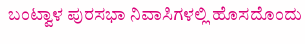ಬಂಟ್ವಾಳ ಪುರಸಭಾ ನಿವಾಸಿಗಳಲ್ಲಿ ಹೊಸದೊಂದು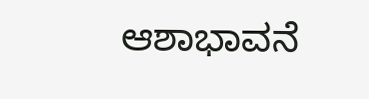ಆಶಾಭಾವನೆ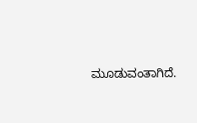ಮೂಡುವಂತಾಗಿದೆ.